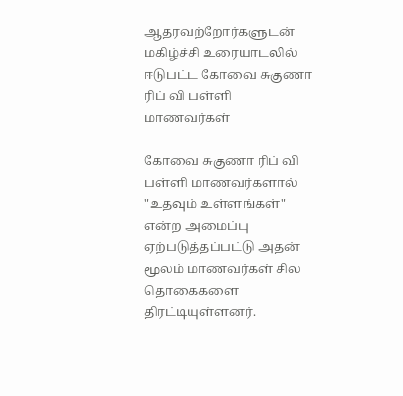ஆதரவற்றோர்களுடன் மகிழ்ச்சி உரையாடலில் ஈடுபட்ட கோவை சுகுணா ரிப் வி பள்ளி மாணவர்கள்

கோவை சுகுணா ரிப் வி பள்ளி மாணவர்களால் "உதவும் உள்ளங்கள்" என்ற அமைப்பு ஏற்படுத்தப்பட்டு அதன் மூலம் மாணவர்கள் சில தொகைகளை திரட்டியுள்ளனர்.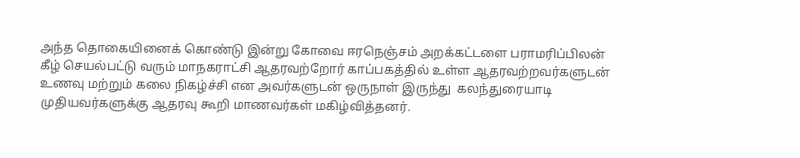அந்த தொகையினைக் கொண்டு இன்று கோவை ஈரநெஞ்சம் அறக்கட்டளை பராமரிப்பிலன் கீழ் செயல்பட்டு வரும் மாநகராட்சி ஆதரவற்றோர் காப்பகத்தில் உள்ள ஆதரவற்றவர்களுடன் உணவு மற்றும் கலை நிகழ்ச்சி என அவர்களுடன் ஒருநாள் இருந்து  கலந்துரையாடி முதியவர்களுக்கு ஆதரவு கூறி மாணவர்கள் மகிழ்வித்தனர்.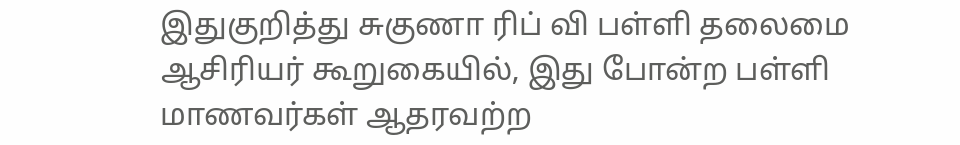இதுகுறித்து சுகுணா ரிப் வி பள்ளி தலைமை ஆசிரியர் கூறுகையில், இது போன்ற பள்ளி மாணவர்கள் ஆதரவற்ற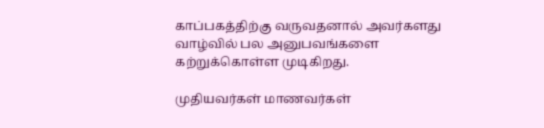காப்பகத்திற்கு வருவதனால் அவர்களது வாழ்வில் பல அனுபவங்களை கற்றுக்கொள்ள முடிகிறது.

முதியவர்கள் மாணவர்கள்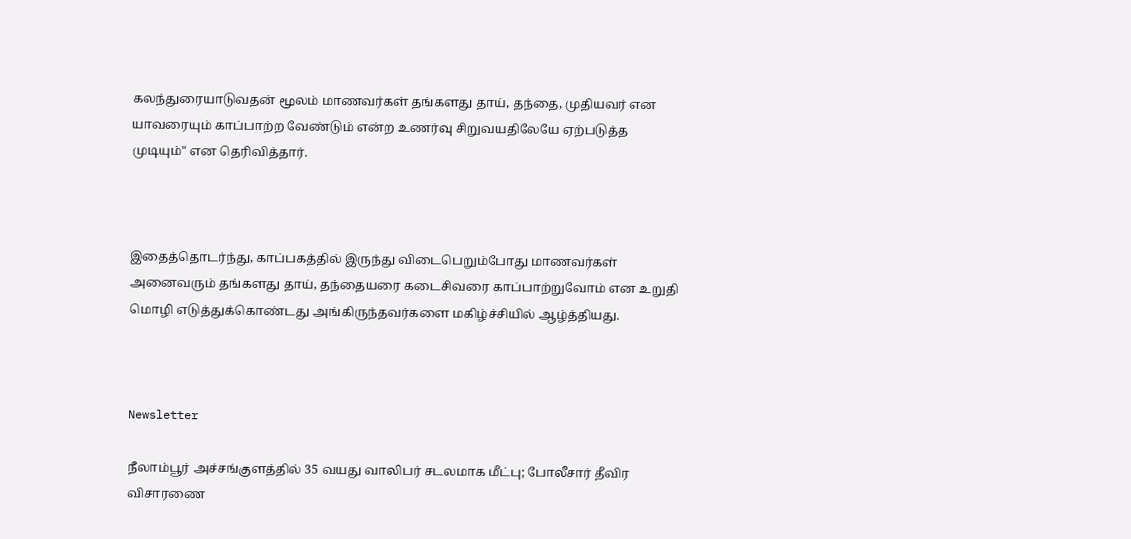கலந்துரையாடுவதன் மூலம் மாணவர்கள் தங்களது தாய், தந்தை, முதியவர் என யாவரையும் காப்பாற்ற வேண்டும் என்ற உணர்வு சிறுவயதிலேயே ஏற்படுத்த முடியும்" என தெரிவித்தார்.



இதைத்தொடர்ந்து, காப்பகத்தில் இருந்து விடைபெறும்போது மாணவர்கள் அனைவரும் தங்களது தாய், தந்தையரை கடைசிவரை காப்பாற்றுவோம் என உறுதி மொழி எடுத்துக்கொண்டது அங்கிருந்தவர்களை மகிழ்ச்சியில் ஆழ்த்தியது.



Newsletter

நீலாம்பூர் அச்சங்குளத்தில் 35 வயது வாலிபர் சடலமாக மீட்பு; போலீசார் தீவிர விசாரணை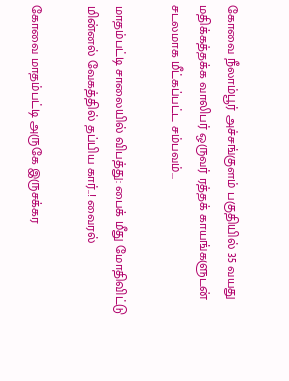கோவை நீலாம்பூர் அச்சங்குளம் பகுதியில் 35 வயது மதிக்கத்தக்க வாலிபர் ஒருவர் ரத்தக் காயங்களுடன் சடலமாக மீட்கப்பட்ட சம்பவம்...

மாதம்பட்டி சாலையில் விபத்து: பைக் மீது மோதிவிட்டு மின்னல் வேகத்தில் தப்பிய கார்..! வைரல்

கோவை மாதம்பட்டி அருகே இருசக்கர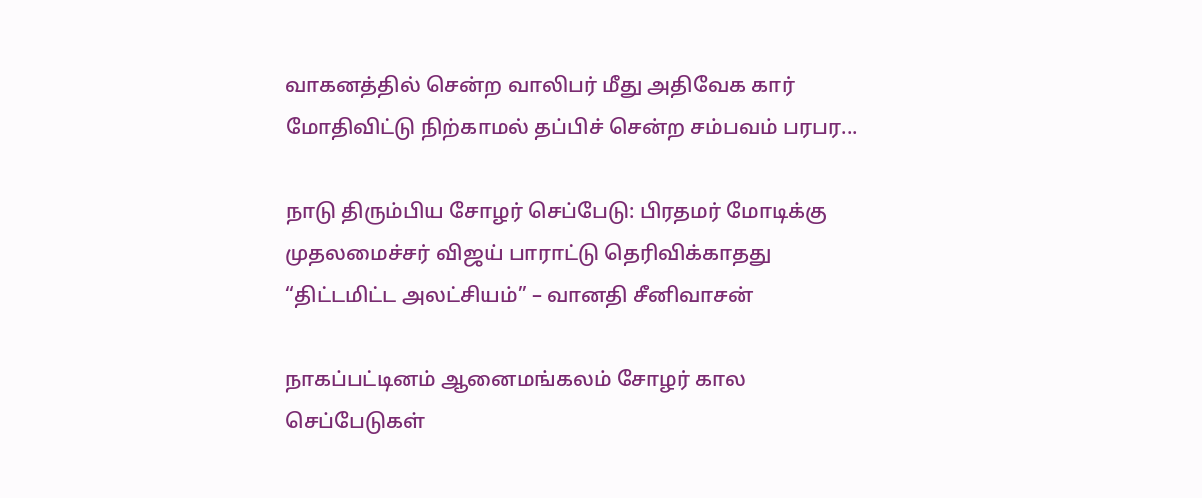வாகனத்தில் சென்ற வாலிபர் மீது அதிவேக கார் மோதிவிட்டு நிற்காமல் தப்பிச் சென்ற சம்பவம் பரபர...

நாடு திரும்பிய சோழர் செப்பேடு: பிரதமர் மோடிக்கு முதலமைச்சர் விஜய் பாராட்டு தெரிவிக்காதது “திட்டமிட்ட அலட்சியம்” – வானதி சீனிவாசன்

நாகப்பட்டினம் ஆனைமங்கலம் சோழர் கால செப்பேடுகள்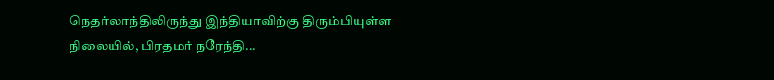நெதர்லாந்திலிருந்து இந்தியாவிற்கு திரும்பியுள்ள நிலையில், பிரதமர் நரேந்தி...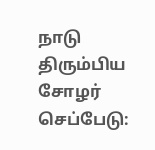நாடு திரும்பிய சோழர் செப்பேடு: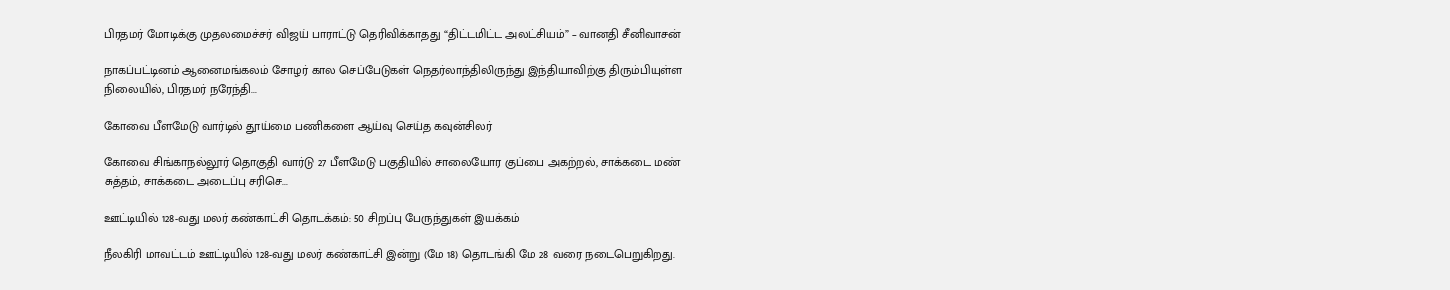பிரதமர் மோடிக்கு முதலமைச்சர் விஜய் பாராட்டு தெரிவிக்காதது “திட்டமிட்ட அலட்சியம்” – வானதி சீனிவாசன்

நாகப்பட்டினம் ஆனைமங்கலம் சோழர் கால செப்பேடுகள் நெதர்லாந்திலிருந்து இந்தியாவிற்கு திரும்பியுள்ள நிலையில், பிரதமர் நரேந்தி...

கோவை பீளமேடு வார்டில் தூய்மை பணிகளை ஆய்வு செய்த கவுன்சிலர்

கோவை சிங்காநல்லூர் தொகுதி வார்டு 27 பீளமேடு பகுதியில் சாலையோர குப்பை அகற்றல், சாக்கடை மண் சுத்தம், சாக்கடை அடைப்பு சரிசெ...

ஊட்டியில் 128-வது மலர் கண்காட்சி தொடக்கம்: 50 சிறப்பு பேருந்துகள் இயக்கம்

நீலகிரி மாவட்டம் ஊட்டியில் 128-வது மலர் கண்காட்சி இன்று (மே 18) தொடங்கி மே 28 வரை நடைபெறுகிறது.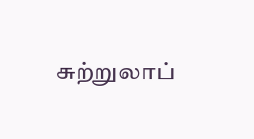சுற்றுலாப்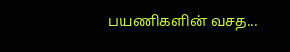பயணிகளின் வசத...